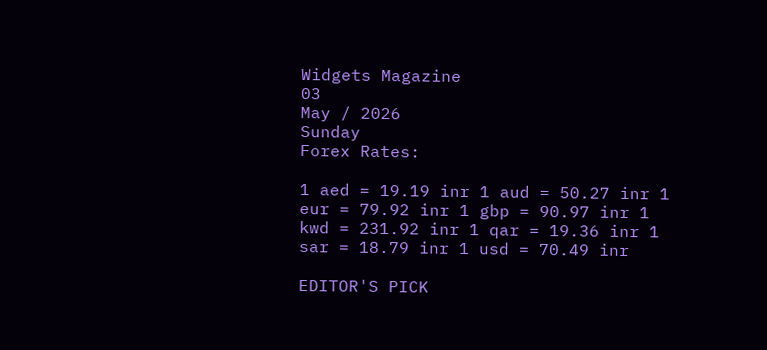Widgets Magazine
03
May / 2026
Sunday
Forex Rates:

1 aed = 19.19 inr 1 aud = 50.27 inr 1 eur = 79.92 inr 1 gbp = 90.97 inr 1 kwd = 231.92 inr 1 qar = 19.36 inr 1 sar = 18.79 inr 1 usd = 70.49 inr

EDITOR'S PICK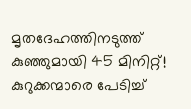മൃതദേഹത്തിനടുത്ത് കുഞ്ഞുമായി 45 മിനിറ്റ്! കുറുക്കന്മാരെ പേടിച്ച്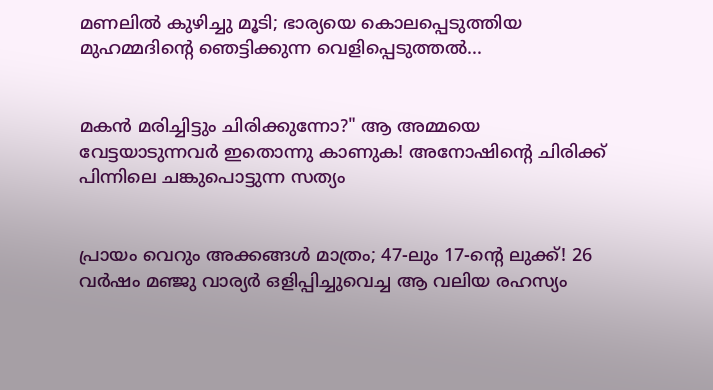മണലിൽ കുഴിച്ചു മൂടി; ഭാര്യയെ കൊലപ്പെടുത്തിയ മുഹമ്മദിന്റെ ഞെട്ടിക്കുന്ന വെളിപ്പെടുത്തൽ...


മകൻ മരിച്ചിട്ടും ചിരിക്കുന്നോ?" ആ അമ്മയെ വേട്ടയാടുന്നവർ ഇതൊന്നു കാണുക! അനോഷിന്റെ ചിരിക്ക് പിന്നിലെ ചങ്കുപൊട്ടുന്ന സത്യം


പ്രായം വെറും അക്കങ്ങൾ മാത്രം; 47-ലും 17-ന്റെ ലുക്ക്! 26 വർഷം മഞ്ജു വാര്യർ ഒളിപ്പിച്ചുവെച്ച ആ വലിയ രഹസ്യം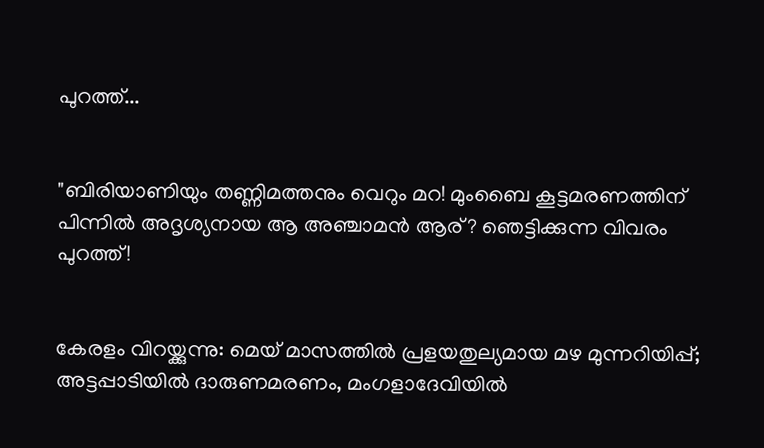പുറത്ത്...


"ബിരിയാണിയും തണ്ണിമത്തനും വെറും മറ! മുംബൈ കൂട്ടമരണത്തിന് പിന്നിൽ അദൃശ്യനായ ആ അഞ്ചാമൻ ആര്? ഞെട്ടിക്കുന്ന വിവരം പുറത്ത്!


കേരളം വിറയ്ക്കുന്നു: മെയ് മാസത്തിൽ പ്രളയതുല്യമായ മഴ മുന്നറിയിപ്പ്; അട്ടപ്പാടിയിൽ ദാരുണമരണം, മംഗളാദേവിയിൽ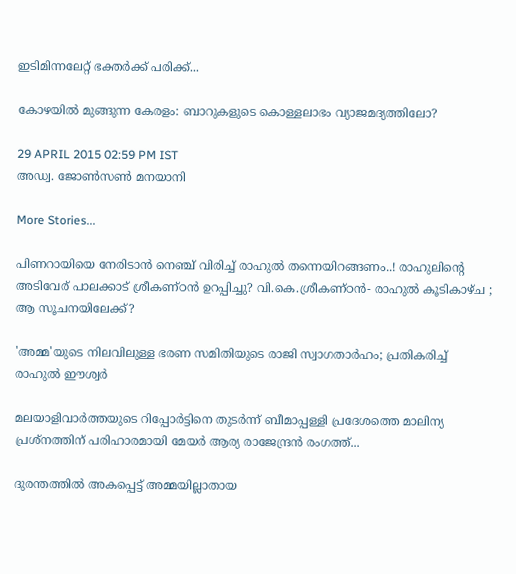ഇടിമിന്നലേറ്റ് ഭക്തർക്ക് പരിക്ക്...

കോഴയില്‍ മുങ്ങുന്ന കേരളം: ബാറുകളുടെ കൊള്ളലാഭം വ്യാജമദ്യത്തിലോ?

29 APRIL 2015 02:59 PM IST
അഡ്വ. ജോണ്‍സണ്‍ മനയാനി

More Stories...

പിണറായിയെ നേരിടാൻ നെഞ്ച് വിരിച്ച് രാഹുൽ തന്നെയിറങ്ങണം..! രാഹുലിന്റെ അടിവേര് പാലക്കാട് ശ്രീകണ്ഠൻ ഉറപ്പിച്ചു? വി.കെ.ശ്രീകണ്ഠൻ- രാഹുൽ കൂടികാഴ്ച ; ആ സൂചനയിലേക്ക്?

'അമ്മ'യുടെ നിലവിലുള്ള ഭരണ സമിതിയുടെ രാജി സ്വാഗതാർഹം; പ്രതികരിച്ച് രാഹുൽ ഈശ്വർ

മലയാളിവാർത്തയുടെ റിപ്പോർട്ടിനെ തുടർന്ന് ബീമാപ്പള്ളി പ്രദേശത്തെ മാലിന്യ പ്രശ്നത്തിന് പരിഹാരമായി മേയർ ആര്യ രാജേന്ദ്രൻ രംഗത്ത്...

ദുരന്തത്തിൽ അകപ്പെട്ട് അമ്മയില്ലാതായ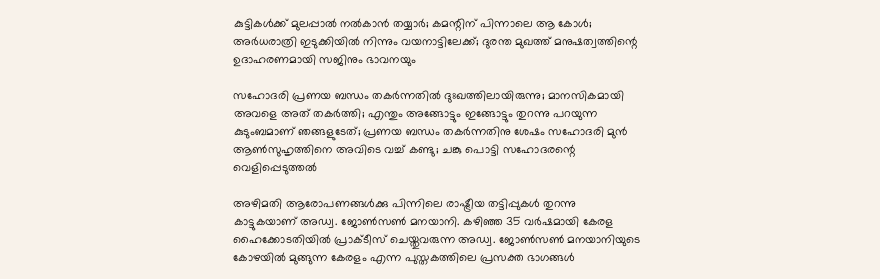കുട്ടികൾക്ക് മുലപ്പാൽ നൽകാൻ തയ്യാർ; കമന്റിന് പിന്നാലെ ആ കോൾ; അർധരാത്രി ഇടുക്കിയിൽ നിന്നും വയനാട്ടിലേക്ക്; ദുരന്ത മുഖത്ത് മനുഷത്വത്തിന്റെ ഉദാഹരണമായി സജിനും ഭാവനയും

സഹോദരി പ്രണയ ബന്ധം തകർന്നതിൽ ദുഃഖത്തിലായിരുന്നു; മാനസികമായി അവളെ അത് തകർത്തി; എന്തും അങ്ങോട്ടും ഇങ്ങോട്ടും തുറന്നു പറയുന്ന കുടുംബമാണ് ഞങ്ങളുടേത്; പ്രണയ ബന്ധം തകർന്നതിനു ശേഷം സഹോദരി മുന്‍ ആണ്‍സുഹൃത്തിനെ അവിടെ വച്ച് കണ്ടു; ചങ്കു പൊട്ടി സഹോദരന്റെ വെളിപ്പെടുത്തൽ

അഴിമതി ആരോപണങ്ങള്‍ക്കു പിന്നിലെ രാഷ്ട്രീയ തട്ടിപ്പുകള്‍ തുറന്നു കാട്ടുകയാണ് അഡ്വ. ജോണ്‍സണ്‍ മനയാനി. കഴിഞ്ഞ 35 വര്‍ഷമായി കേരള ഹൈക്കോടതിയില്‍ പ്രാക്ടീസ് ചെയ്തുവരുന്ന അഡ്വ. ജോണ്‍സണ്‍ മനയാനിയുടെ കോഴയില്‍ മുങ്ങുന്ന കേരളം എന്ന പുസ്തകത്തിലെ പ്രസക്ത ഭാഗങ്ങള്‍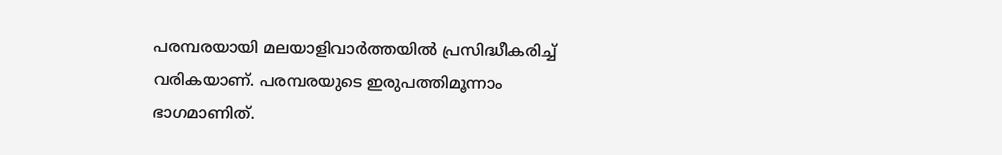പരമ്പരയായി മലയാളിവാര്‍ത്തയില്‍ പ്രസിദ്ധീകരിച്ച് വരികയാണ്. പരമ്പരയുടെ ഇരുപത്തിമൂന്നാം ഭാഗമാണിത്.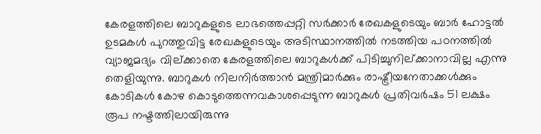കേരളത്തിലെ ബാറുകളുടെ ലാഭത്തെപ്പറ്റി സര്‍ക്കാര്‍ രേഖകളുടെയും ബാര്‍ ഹോട്ടല്‍ ഉടമകള്‍ പുറത്തുവിട്ട രേഖകളുടെയും അടിസ്ഥാനത്തില്‍ നടത്തിയ പഠനത്തില്‍ വ്യാജമദ്യം വില്ക്കാതെ കേരളത്തിലെ ബാറുകള്‍ക്ക് പിടിച്ചുനില്ക്കാനാവില്ല എന്നു തെളിയുന്നു. ബാറുകള്‍ നിലനിര്‍ത്താന്‍ മന്ത്രിമാര്‍ക്കും രാഷ്ട്രീയനേതാക്കള്‍ക്കും കോടികള്‍ കോഴ കൊടുത്തെന്നവകാശപ്പെടുന്ന ബാറുകള്‍ പ്രതിവര്‍ഷം 51 ലക്ഷം രൂപ നഷ്ടത്തിലായിരുന്നു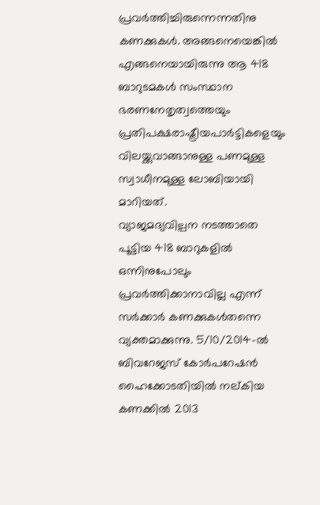പ്രവര്‍ത്തിച്ചിരുന്നെന്നതിനു കണക്കുകള്‍. അങ്ങനെയെങ്കില്‍ എങ്ങനെയായിരുന്നു ആ 418 ബാറുടമകള്‍ സംസ്ഥാന ഭരണനേതൃത്വത്തെയും പ്രതിപക്ഷരാഷ്ട്രീയപാര്‍ട്ടികളെയും വിലയ്ക്കുവാങ്ങാനുള്ള പണമുള്ള സ്വാധീനമുള്ള ലോബിയായി മാറിയത്.
വ്യാജമദ്യവില്പന നടത്താതെ പൂട്ടിയ 418 ബാറുകളില്‍ ഒന്നിനുപോലും പ്രവര്‍ത്തിക്കാനാവില്ല എന്ന് സര്‍ക്കാര്‍ കണക്കുകള്‍തന്നെ വ്യക്തമാക്കുന്നു. 5/10/2014-ല്‍ ബിവറേജസ് കോര്‍പറേഷന്‍ ഹൈക്കോടതിയില്‍ നല്കിയ കണക്കില്‍ 2013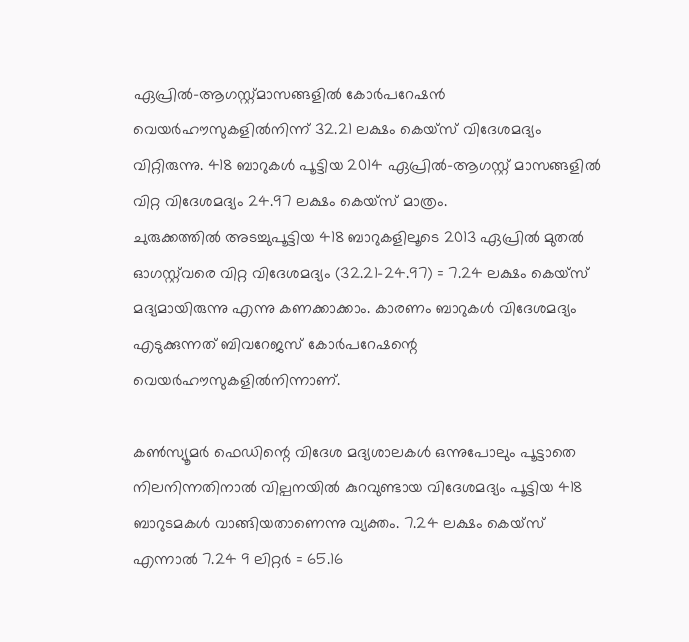ഏപ്രില്‍-ആഗസ്റ്റ്മാസങ്ങളില്‍ കോര്‍പറേഷന്‍ വെയര്‍ഹൗസുകളില്‍നിന്ന് 32.21 ലക്ഷം കെയ്‌സ് വിദേശമദ്യം വിറ്റിരുന്നു. 418 ബാറുകള്‍ പൂട്ടിയ 2014 ഏപ്രില്‍-ആഗസ്റ്റ് മാസങ്ങളില്‍ വിറ്റ വിദേശമദ്യം 24.97 ലക്ഷം കെയ്‌സ് മാത്രം.
ചുരുക്കത്തില്‍ അടച്ചുപൂട്ടിയ 418 ബാറുകളിലൂടെ 2013 ഏപ്രില്‍ മുതല്‍ ഓഗസ്റ്റ്‌വരെ വിറ്റ വിദേശമദ്യം (32.21-24.97) = 7.24 ലക്ഷം കെയ്‌സ് മദ്യമായിരുന്നു എന്നു കണക്കാക്കാം. കാരണം ബാറുകള്‍ വിദേശമദ്യം എടുക്കുന്നത് ബിവറേജസ് കോര്‍പറേഷന്റെ വെയര്‍ഹൗസുകളില്‍നിന്നാണ്.

കണ്‍സ്യൂമര്‍ ഫെഡിന്റെ വിദേശ മദ്യശാലകള്‍ ഒന്നുപോലും പൂട്ടാതെ നിലനിന്നതിനാല്‍ വില്പനയില്‍ കുറവുണ്ടായ വിദേശമദ്യം പൂട്ടിയ 418 ബാറുടമകള്‍ വാങ്ങിയതാണെന്നു വ്യക്തം. 7.24 ലക്ഷം കെയ്‌സ് എന്നാല്‍ 7.24 9 ലിറ്റര്‍ = 65.16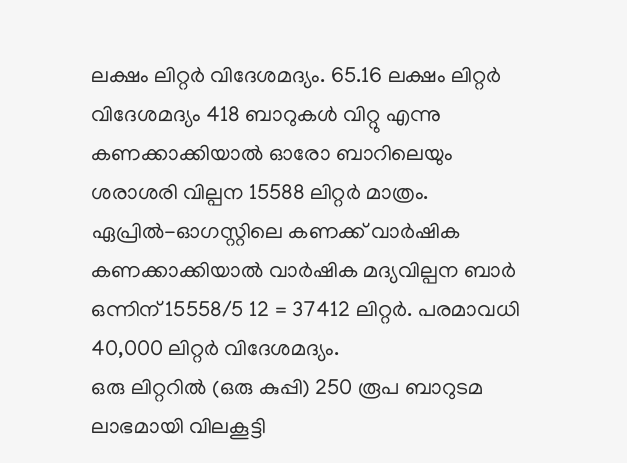ലക്ഷം ലിറ്റര്‍ വിദേശമദ്യം. 65.16 ലക്ഷം ലിറ്റര്‍ വിദേശമദ്യം 418 ബാറുകള്‍ വിറ്റു എന്നു കണക്കാക്കിയാല്‍ ഓരോ ബാറിലെയും ശരാശരി വില്പന 15588 ലിറ്റര്‍ മാത്രം. ഏപ്രില്‍-ഓഗസ്റ്റിലെ കണക്ക് വാര്‍ഷിക കണക്കാക്കിയാല്‍ വാര്‍ഷിക മദ്യവില്പന ബാര്‍ ഒന്നിന് 15558/5 12 = 37412 ലിറ്റര്‍. പരമാവധി 40,000 ലിറ്റര്‍ വിദേശമദ്യം.
ഒരു ലിറ്ററില്‍ (ഒരു കുപ്പി) 250 രൂപ ബാറുടമ ലാഭമായി വിലകൂട്ടി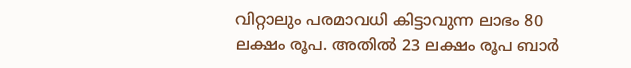വിറ്റാലും പരമാവധി കിട്ടാവുന്ന ലാഭം 80 ലക്ഷം രൂപ. അതില്‍ 23 ലക്ഷം രൂപ ബാര്‍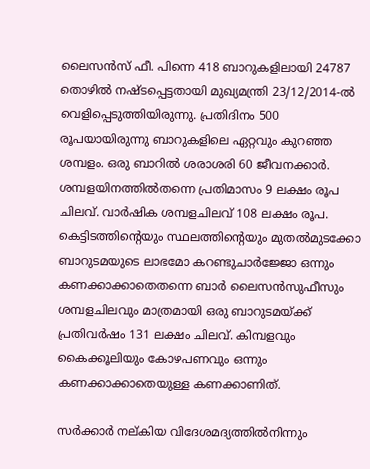ലൈസന്‍സ് ഫീ. പിന്നെ 418 ബാറുകളിലായി 24787 തൊഴില്‍ നഷ്ടപ്പെട്ടതായി മുഖ്യമന്ത്രി 23/12/2014-ല്‍ വെളിപ്പെടുത്തിയിരുന്നു. പ്രതിദിനം 500 രൂപയായിരുന്നു ബാറുകളിലെ ഏറ്റവും കുറഞ്ഞ ശമ്പളം. ഒരു ബാറില്‍ ശരാശരി 60 ജീവനക്കാര്‍. ശമ്പളയിനത്തില്‍തന്നെ പ്രതിമാസം 9 ലക്ഷം രൂപ ചിലവ്. വാര്‍ഷിക ശമ്പളചിലവ് 108 ലക്ഷം രൂപ. കെട്ടിടത്തിന്റെയും സ്ഥലത്തിന്റെയും മുതല്‍മുടക്കോ ബാറുടമയുടെ ലാഭമോ കറണ്ടുചാര്‍ജ്ജോ ഒന്നും കണക്കാക്കാതെതന്നെ ബാര്‍ ലൈസന്‍സുഫീസും ശമ്പളചിലവും മാത്രമായി ഒരു ബാറുടമയ്ക്ക് പ്രതിവര്‍ഷം 131 ലക്ഷം ചിലവ്. കിമ്പളവും കൈക്കൂലിയും കോഴപണവും ഒന്നും കണക്കാക്കാതെയുള്ള കണക്കാണിത്.

സര്‍ക്കാര്‍ നല്കിയ വിദേശമദ്യത്തില്‍നിന്നും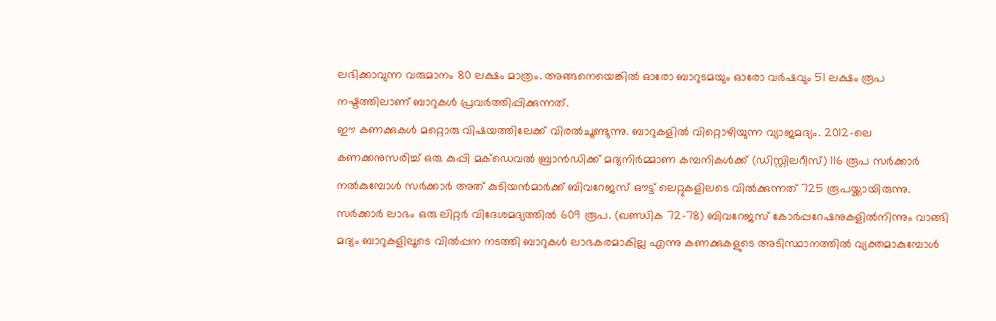ലഭിക്കാവുന്ന വരുമാനം 80 ലക്ഷം മാത്രം. അങ്ങനെയെങ്കില്‍ ഓരോ ബാറുടമയും ഓരോ വര്‍ഷവും 51 ലക്ഷം രൂപ നഷ്ടത്തിലാണ് ബാറുകള്‍ പ്രവര്‍ത്തിപ്പിക്കുന്നത്.
ഈ കണക്കുകള്‍ മറ്റൊരു വിഷയത്തിലേക്ക് വിരല്‍ചൂണ്ടുന്നു. ബാറുകളില്‍ വിറ്റൊഴിയുന്ന വ്യാജമദ്യം. 2012-ലെ കണക്കനുസരിച്ച് ഒരു കുപ്പി മക്‌ഡെവല്‍ ബ്രാന്‍ഡിക്ക് മദ്യനിര്‍മ്മാണ കമ്പനികള്‍ക്ക് (ഡിസ്റ്റിലറീസ്) 116 രൂപ സര്‍ക്കാര്‍ നല്‍കുമ്പോള്‍ സര്‍ക്കാര്‍ അത് കുടിയന്‍മാര്‍ക്ക് ബിവറേജസ് ഔട്ട് ലെറ്റുകളിലടെ വില്‍ക്കുന്നത് 725 രൂപയ്ക്കായിരുന്നു. സര്‍ക്കാര്‍ ലാഭം ഒരു ലിറ്റര്‍ വിദേശമദ്യത്തില്‍ 609 രൂപ. (ഖണ്ഡിക 72-78) ബിവറേജസ് കോര്‍പ്പറേഷനുകളില്‍നിന്നും വാങ്ങി മദ്യം ബാറുകളിലൂടെ വില്‍പ്പന നടത്തി ബാറുകള്‍ ലാഭകരമാകില്ല എന്നു കണക്കുകളുടെ അടിസ്ഥാനത്തില്‍ വ്യക്തമാകുമ്പോള്‍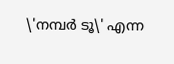\'നമ്പര്‍ ടൂ\' എന്ന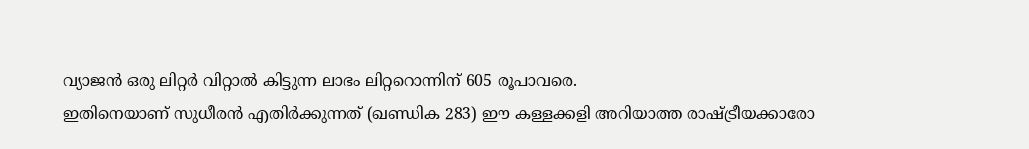വ്യാജന്‍ ഒരു ലിറ്റര്‍ വിറ്റാല്‍ കിട്ടുന്ന ലാഭം ലിറ്ററൊന്നിന് 605 രൂപാവരെ.
ഇതിനെയാണ് സുധീരന്‍ എതിര്‍ക്കുന്നത് (ഖണ്ഡിക 283) ഈ കള്ളക്കളി അറിയാത്ത രാഷ്ട്രീയക്കാരോ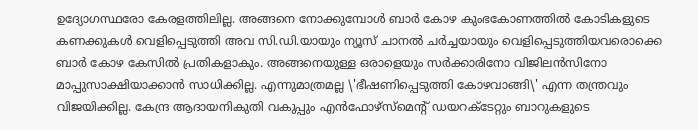ഉദ്യോഗസ്ഥരോ കേരളത്തിലില്ല. അങ്ങനെ നോക്കുമ്പോള്‍ ബാര്‍ കോഴ കുംഭകോണത്തില്‍ കോടികളുടെ കണക്കുകള്‍ വെളിപ്പെടുത്തി അവ സി.ഡി.യായും ന്യൂസ് ചാനല്‍ ചര്‍ച്ചയായും വെളിപ്പെടുത്തിയവരൊക്കെ ബാര്‍ കോഴ കേസില്‍ പ്രതികളാകും. അങ്ങനെയുള്ള ഒരാളെയും സര്‍ക്കാരിനോ വിജിലന്‍സിനോ മാപ്പുസാക്ഷിയാക്കാന്‍ സാധിക്കില്ല. എന്നുമാത്രമല്ല \'ഭീഷണിപ്പെടുത്തി കോഴവാങ്ങി\' എന്ന തന്ത്രവും വിജയിക്കില്ല. കേന്ദ്ര ആദായനികുതി വകുപ്പും എന്‍ഫോഴ്‌സ്‌മെന്റ് ഡയറക്‌ടേറ്റും ബാറുകളുടെ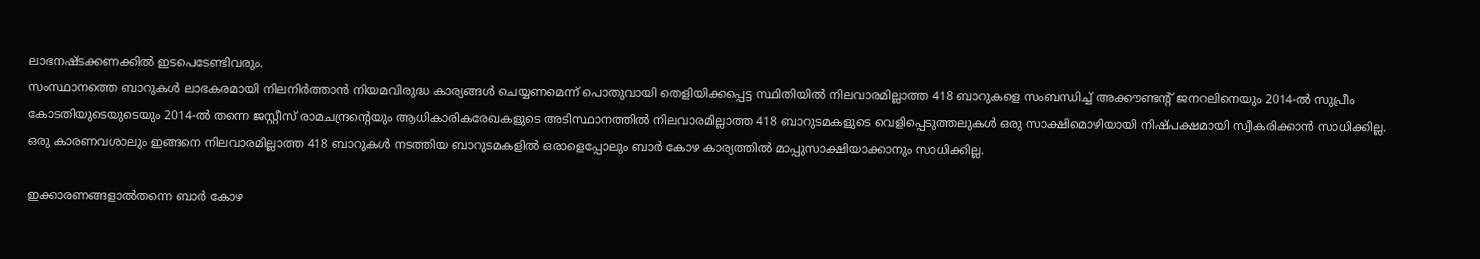ലാഭനഷ്ടക്കണക്കില്‍ ഇടപെടേണ്ടിവരും.
സംസ്ഥാനത്തെ ബാറുകള്‍ ലാഭകരമായി നിലനിര്‍ത്താന്‍ നിയമവിരുദ്ധ കാര്യങ്ങള്‍ ചെയ്യണമെന്ന് പൊതുവായി തെളിയിക്കപ്പെട്ട സ്ഥിതിയില്‍ നിലവാരമില്ലാത്ത 418 ബാറുകളെ സംബന്ധിച്ച് അക്കൗണ്ടന്റ് ജനറലിനെയും 2014-ല്‍ സുപ്രീം കോടതിയുടെയുടെയും 2014-ല്‍ തന്നെ ജസ്റ്റീസ് രാമചന്ദ്രന്റെയും ആധികാരികരേഖകളുടെ അടിസ്ഥാനത്തില്‍ നിലവാരമില്ലാത്ത 418 ബാറുടമകളുടെ വെളിപ്പെടുത്തലുകള്‍ ഒരു സാക്ഷിമൊഴിയായി നിഷ്പക്ഷമായി സ്വീകരിക്കാന്‍ സാധിക്കില്ല. ഒരു കാരണവശാലും ഇങ്ങനെ നിലവാരമില്ലാത്ത 418 ബാറുകള്‍ നടത്തിയ ബാറുടമകളില്‍ ഒരാളെപ്പോലും ബാര്‍ കോഴ കാര്യത്തില്‍ മാപ്പുസാക്ഷിയാക്കാനും സാധിക്കില്ല.

ഇക്കാരണങ്ങളാല്‍തന്നെ ബാര്‍ കോഴ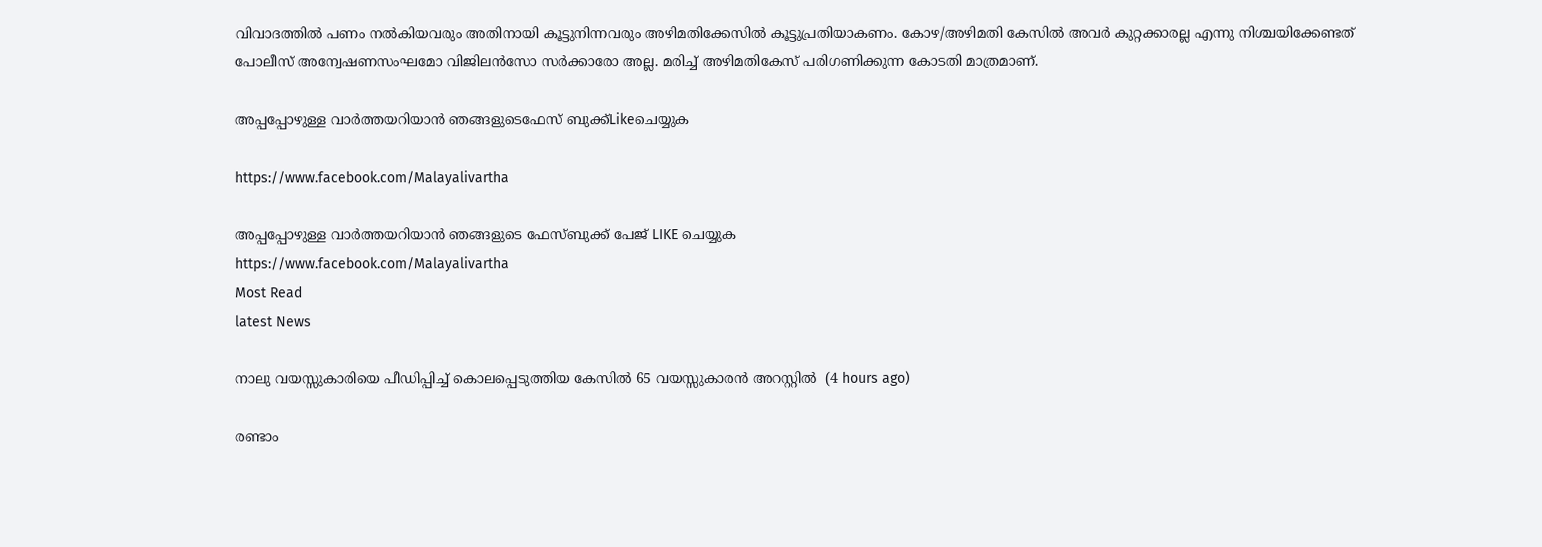വിവാദത്തില്‍ പണം നല്‍കിയവരും അതിനായി കൂട്ടുനിന്നവരും അഴിമതിക്കേസില്‍ കൂട്ടുപ്രതിയാകണം. കോഴ/അഴിമതി കേസില്‍ അവര്‍ കുറ്റക്കാരല്ല എന്നു നിശ്ചയിക്കേണ്ടത് പോലീസ് അന്വേഷണസംഘമോ വിജിലന്‍സോ സര്‍ക്കാരോ അല്ല. മരിച്ച് അഴിമതികേസ് പരിഗണിക്കുന്ന കോടതി മാത്രമാണ്.

അപ്പപ്പോഴുള്ള വാര്‍ത്തയറിയാന്‍ ഞങ്ങളുടെഫേസ്‌ ബുക്ക്‌Likeചെയ്യുക

https://www.facebook.com/Malayalivartha

അപ്പപ്പോഴുള്ള വാര്‍ത്തയറിയാന്‍ ഞങ്ങളുടെ ഫേസ്‌ബുക്ക്‌ പേജ് LIKE ചെയ്യുക
https://www.facebook.com/Malayalivartha
Most Read
latest News

നാലു വയസ്സുകാരിയെ പീഡിപ്പിച്ച് കൊലപ്പെടുത്തിയ കേസില്‍ 65 വയസ്സുകാരന്‍ അറസ്റ്റില്‍  (4 hours ago)

രണ്ടാം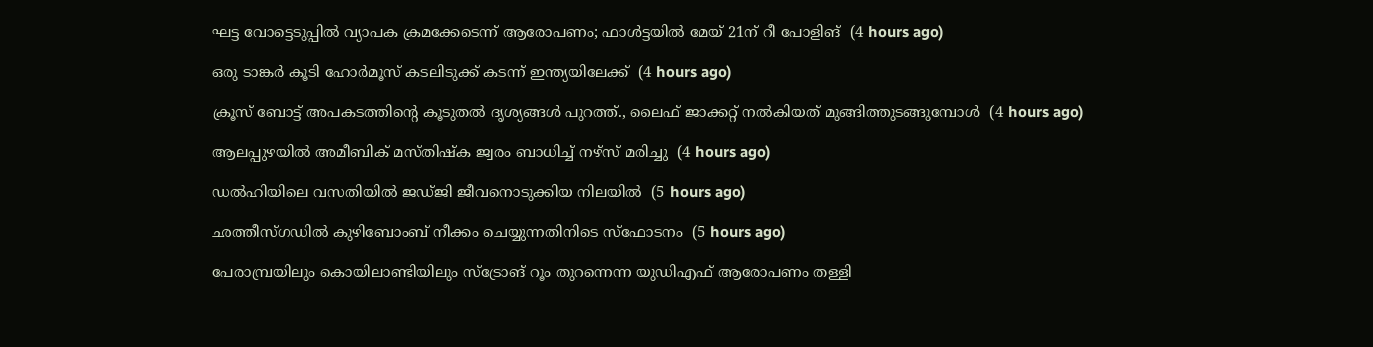ഘട്ട വോട്ടെടുപ്പില്‍ വ്യാപക ക്രമക്കേടെന്ന് ആരോപണം; ഫാള്‍ട്ടയില്‍ മേയ് 21ന് റീ പോളിങ്  (4 hours ago)

ഒരു ടാങ്കര്‍ കൂടി ഹോര്‍മൂസ് കടലിടുക്ക് കടന്ന് ഇന്ത്യയിലേക്ക്  (4 hours ago)

ക്രൂസ് ബോട്ട് അപകടത്തിന്റെ കൂടുതല്‍ ദൃശ്യങ്ങള്‍ പുറത്ത്., ലൈഫ് ജാക്കറ്റ് നല്‍കിയത് മുങ്ങിത്തുടങ്ങുമ്പോള്‍  (4 hours ago)

ആലപ്പുഴയില്‍ അമീബിക് മസ്തിഷ്‌ക ജ്വരം ബാധിച്ച് നഴ്‌സ് മരിച്ചു  (4 hours ago)

ഡല്‍ഹിയിലെ വസതിയില്‍ ജഡ്ജി ജീവനൊടുക്കിയ നിലയില്‍  (5 hours ago)

ഛത്തീസ്ഗഡില്‍ കുഴിബോംബ് നീക്കം ചെയ്യുന്നതിനിടെ സ്‌ഫോടനം  (5 hours ago)

പേരാമ്പ്രയിലും കൊയിലാണ്ടിയിലും സ്‌ട്രോങ് റൂം തുറന്നെന്ന യുഡിഎഫ് ആരോപണം തള്ളി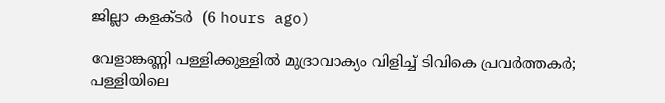ജില്ലാ കളക്ടര്‍  (6 hours ago)

വേളാങ്കണ്ണി പള്ളിക്കുള്ളില്‍ മുദ്രാവാക്യം വിളിച്ച് ടിവികെ പ്രവര്‍ത്തകര്‍; പള്ളിയിലെ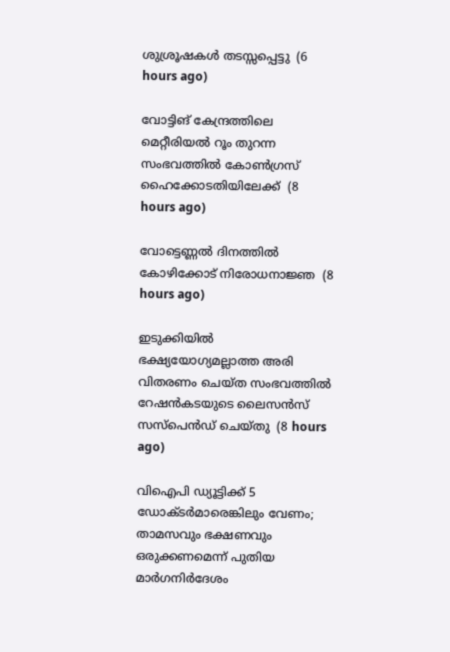ശുശ്രൂഷകള്‍ തടസ്സപ്പെട്ടു  (6 hours ago)

വോട്ടിങ് കേന്ദ്രത്തിലെ മെറ്റീരിയല്‍ റൂം തുറന്ന സംഭവത്തില്‍ കോണ്‍ഗ്രസ് ഹൈക്കോടതിയിലേക്ക്  (8 hours ago)

വോട്ടെണ്ണല്‍ ദിനത്തില്‍ കോഴിക്കോട് നിരോധനാജ്ഞ  (8 hours ago)

ഇടുക്കിയില്‍ ഭക്ഷ്യയോഗ്യമല്ലാത്ത അരി വിതരണം ചെയ്ത സംഭവത്തില്‍ റേഷന്‍കടയുടെ ലൈസന്‍സ് സസ്‌പെന്‍ഡ് ചെയ്തു  (8 hours ago)

വിഐപി ഡ്യൂട്ടിക്ക് 5 ഡോക്ടര്‍മാരെങ്കിലും വേണം; താമസവും ഭക്ഷണവും ഒരുക്കണമെന്ന് പുതിയ മാര്‍ഗനിര്‍ദേശം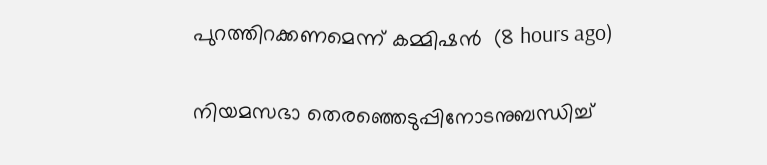പുറത്തിറക്കണമെന്ന് കമ്മിഷന്‍  (8 hours ago)

നിയമസഭാ തെരഞ്ഞെടുപ്പിനോടനുബന്ധിച്ച്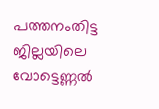പത്തനംതിട്ട ജില്ലയിലെ വോട്ടെണ്ണൽ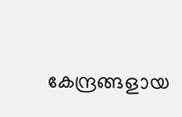കേന്ദ്രങ്ങളായ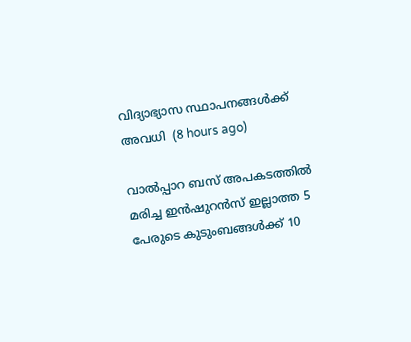വിദ്യാഭ്യാസ സ്ഥാപനങ്ങൾക്ക് അവധി  (8 hours ago)

വാല്‍പ്പാറ ബസ് അപകടത്തില്‍ മരിച്ച ഇന്‍ഷുറന്‍സ് ഇല്ലാത്ത 5 പേരുടെ കുടുംബങ്ങള്‍ക്ക് 10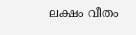ലക്ഷം വീതം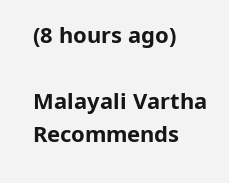(8 hours ago)

Malayali Vartha Recommends